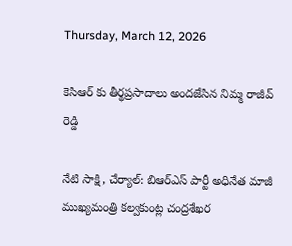Thursday, March 12, 2026

కెసిఆర్ కు తీర్థప్రసాదాలు అందజేసిన నిమ్మ రాజీవ్ రెడ్డి

నేటి సాక్షి, చేర్యాల్: బిఆర్ఎస్ పార్టీ అధినేత మాజీ ముఖ్యమంత్రి కల్వకుంట్ల చంద్రశేఖర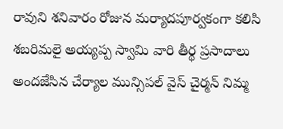రావుని శనివారం రోజున మర్యాదపూర్వకంగా కలిసి శబరిమలై అయ్యప్ప స్వామి వారి తీర్థ ప్రసాదాలు అందజేసిన చేర్యాల మున్సిపల్ వైస్ చైర్మన్ నిమ్మ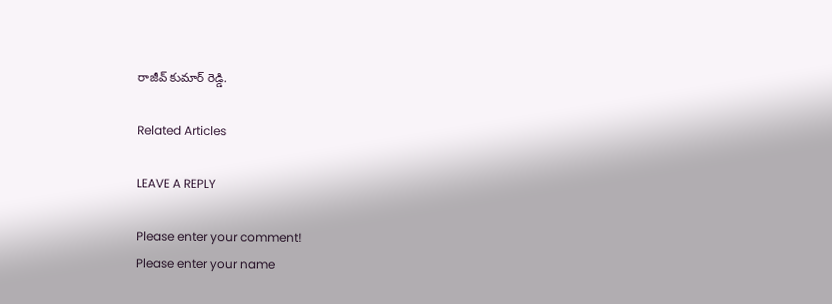రాజీవ్ కుమార్ రెడ్డి.

Related Articles

LEAVE A REPLY

Please enter your comment!
Please enter your name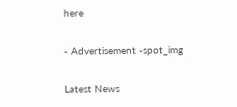here

- Advertisement -spot_img

Latest News